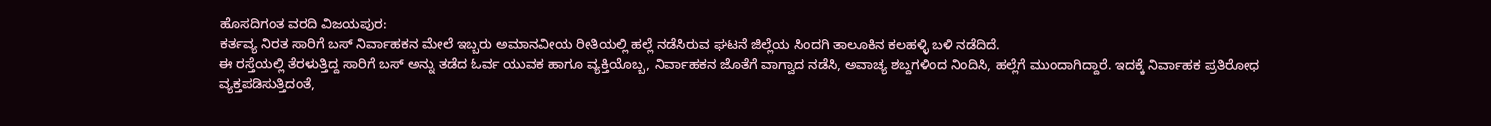ಹೊಸದಿಗಂತ ವರದಿ ವಿಜಯಪುರ:
ಕರ್ತವ್ಯ ನಿರತ ಸಾರಿಗೆ ಬಸ್ ನಿರ್ವಾಹಕನ ಮೇಲೆ ಇಬ್ಬರು ಅಮಾನವೀಯ ರೀತಿಯಲ್ಲಿ ಹಲ್ಲೆ ನಡೆಸಿರುವ ಘಟನೆ ಜಿಲ್ಲೆಯ ಸಿಂದಗಿ ತಾಲೂಕಿನ ಕಲಹಳ್ಳಿ ಬಳಿ ನಡೆದಿದೆ.
ಈ ರಸ್ತೆಯಲ್ಲಿ ತೆರಳುತ್ತಿದ್ದ ಸಾರಿಗೆ ಬಸ್ ಅನ್ನು ತಡೆದ ಓರ್ವ ಯುವಕ ಹಾಗೂ ವ್ಯಕ್ತಿಯೊಬ್ಬ, ನಿರ್ವಾಹಕನ ಜೊತೆಗೆ ವಾಗ್ವಾದ ನಡೆಸಿ, ಅವಾಚ್ಯ ಶಬ್ದಗಳಿಂದ ನಿಂದಿಸಿ, ಹಲ್ಲೆಗೆ ಮುಂದಾಗಿದ್ದಾರೆ. ಇದಕ್ಕೆ ನಿರ್ವಾಹಕ ಪ್ರತಿರೋಧ ವ್ಯಕ್ತಪಡಿಸುತ್ತಿದಂತೆ,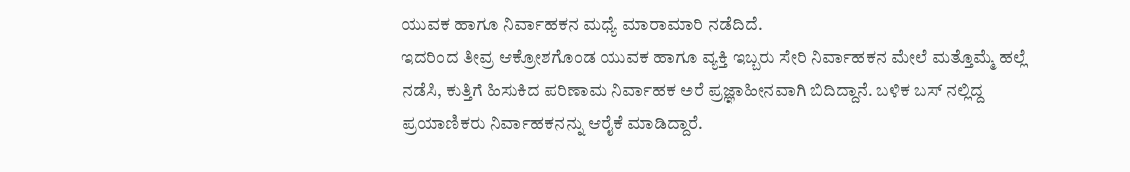ಯುವಕ ಹಾಗೂ ನಿರ್ವಾಹಕನ ಮಧ್ಯೆ ಮಾರಾಮಾರಿ ನಡೆದಿದೆ.
ಇದರಿಂದ ತೀವ್ರ ಆಕ್ರೋಶಗೊಂಡ ಯುವಕ ಹಾಗೂ ವ್ಯಕ್ತಿ ಇಬ್ಬರು ಸೇರಿ ನಿರ್ವಾಹಕನ ಮೇಲೆ ಮತ್ತೊಮ್ಮೆ ಹಲ್ಲೆ ನಡೆಸಿ, ಕುತ್ತಿಗೆ ಹಿಸುಕಿದ ಪರಿಣಾಮ ನಿರ್ವಾಹಕ ಅರೆ ಪ್ರಜ್ಞಾಹೀನವಾಗಿ ಬಿದಿದ್ದಾನೆ. ಬಳಿಕ ಬಸ್ ನಲ್ಲಿದ್ದ ಪ್ರಯಾಣಿಕರು ನಿರ್ವಾಹಕನನ್ನು ಆರೈಕೆ ಮಾಡಿದ್ದಾರೆ.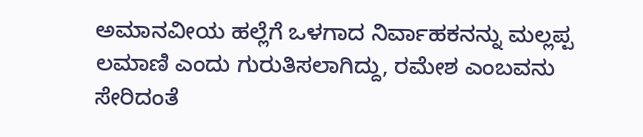ಅಮಾನವೀಯ ಹಲ್ಲೆಗೆ ಒಳಗಾದ ನಿರ್ವಾಹಕನನ್ನು ಮಲ್ಲಪ್ಪ ಲಮಾಣಿ ಎಂದು ಗುರುತಿಸಲಾಗಿದ್ದು, ರಮೇಶ ಎಂಬವನು ಸೇರಿದಂತೆ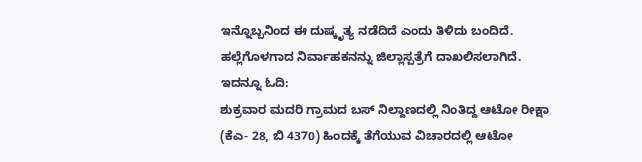ಇನ್ನೊಬ್ಬನಿಂದ ಈ ದುಷ್ಕೃತ್ಯ ನಡೆದಿದೆ ಎಂದು ತಿಳಿದು ಬಂದಿದೆ. ಹಲ್ಲೆಗೊಳಗಾದ ನಿರ್ವಾಹಕನನ್ನು ಜಿಲ್ಲಾಸ್ಪತ್ರೆಗೆ ದಾಖಲಿಸಲಾಗಿದೆ.
ಇದನ್ನೂ ಓದಿ:
ಶುಕ್ರವಾರ ಮದರಿ ಗ್ರಾಮದ ಬಸ್ ನಿಲ್ದಾಣದಲ್ಲಿ ನಿಂತಿದ್ದ ಆಟೋ ರೀಕ್ಷಾ (ಕೆಎ- 28, ಬಿ 4370) ಹಿಂದಕ್ಕೆ ತೆಗೆಯುವ ವಿಚಾರದಲ್ಲಿ ಆಟೋ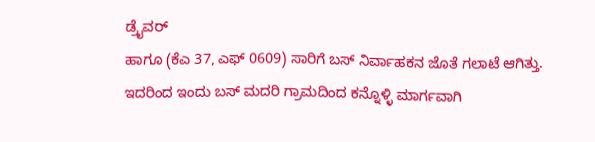ಡ್ರೈವರ್
ಹಾಗೂ (ಕೆಎ 37, ಎಫ್ 0609) ಸಾರಿಗೆ ಬಸ್ ನಿರ್ವಾಹಕನ ಜೊತೆ ಗಲಾಟೆ ಆಗಿತ್ತು. ಇದರಿಂದ ಇಂದು ಬಸ್ ಮದರಿ ಗ್ರಾಮದಿಂದ ಕನ್ನೊಳ್ಳಿ ಮಾರ್ಗವಾಗಿ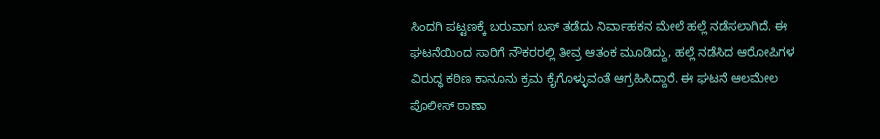ಸಿಂದಗಿ ಪಟ್ಟಣಕ್ಕೆ ಬರುವಾಗ ಬಸ್ ತಡೆದು ನಿರ್ವಾಹಕನ ಮೇಲೆ ಹಲ್ಲೆ ನಡೆಸಲಾಗಿದೆ. ಈ ಘಟನೆಯಿಂದ ಸಾರಿಗೆ ನೌಕರರಲ್ಲಿ ತೀವ್ರ ಆತಂಕ ಮೂಡಿದ್ದು, ಹಲ್ಲೆ ನಡೆಸಿದ ಆರೋಪಿಗಳ ವಿರುದ್ಧ ಕಠಿಣ ಕಾನೂನು ಕ್ರಮ ಕೈಗೊಳ್ಳುವಂತೆ ಆಗ್ರಹಿಸಿದ್ದಾರೆ. ಈ ಘಟನೆ ಆಲಮೇಲ ಪೊಲೀಸ್ ಠಾಣಾ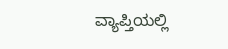ವ್ಯಾಪ್ತಿಯಲ್ಲಿ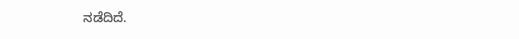ನಡೆದಿದೆ.